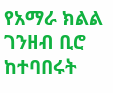የአማራ ክልል ገንዘብ ቢሮ ከተባበሩት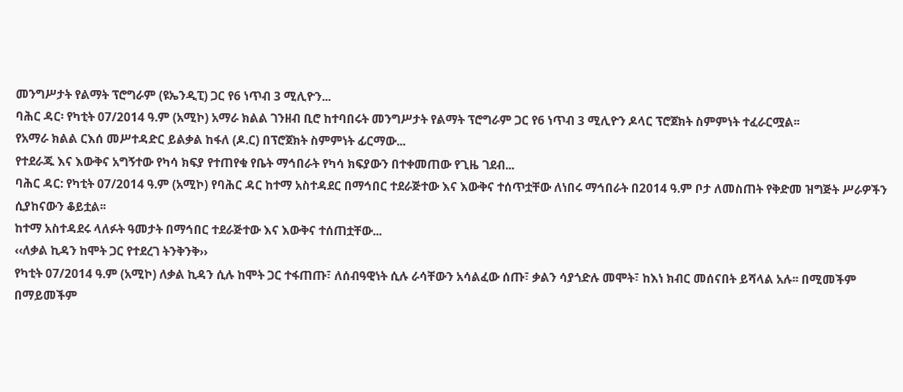መንግሥታት የልማት ፕሮግራም (ዩኤንዲፒ) ጋር የ6 ነጥብ 3 ሚሊዮን...
ባሕር ዳር፡ የካቲት 07/2014 ዓ.ም (አሚኮ) አማራ ክልል ገንዘብ ቢሮ ከተባበሩት መንግሥታት የልማት ፕሮግራም ጋር የ6 ነጥብ 3 ሚሊዮን ዶላር ፕሮጀክት ስምምነት ተፈራርሟል፡፡
የአማራ ክልል ርእሰ መሥተዳድር ይልቃል ከፋለ (ዶ.ር) በፕሮጀክት ስምምነት ፊርማው...
የተደራጁ እና እውቅና አግኝተው የካሳ ክፍያ የተጠየቁ የቤት ማኅበራት የካሳ ክፍያውን በተቀመጠው የጊዜ ገደብ...
ባሕር ዳር: የካቲት 07/2014 ዓ.ም (አሚኮ) የባሕር ዳር ከተማ አስተዳደር በማኅበር ተደራጅተው እና እውቅና ተሰጥቷቸው ለነበሩ ማኅበራት በ2014 ዓ.ም ቦታ ለመስጠት የቅድመ ዝግጅት ሥራዎችን ሲያከናውን ቆይቷል፡፡
ከተማ አስተዳደሩ ላለፉት ዓመታት በማኅበር ተደራጅተው እና እውቅና ተሰጠቷቸው...
‹‹ለቃል ኪዳን ከሞት ጋር የተደረገ ትንቅንቅ››
የካቲት 07/2014 ዓ.ም (አሚኮ) ለቃል ኪዳን ሲሉ ከሞት ጋር ተፋጠጡ፣ ለሰብዓዊነት ሲሉ ራሳቸውን አሳልፈው ሰጡ፣ ቃልን ሳያጎድሉ መሞት፣ ከእነ ክብር መሰናበት ይሻላል አሉ፡፡ በሚመችም በማይመችም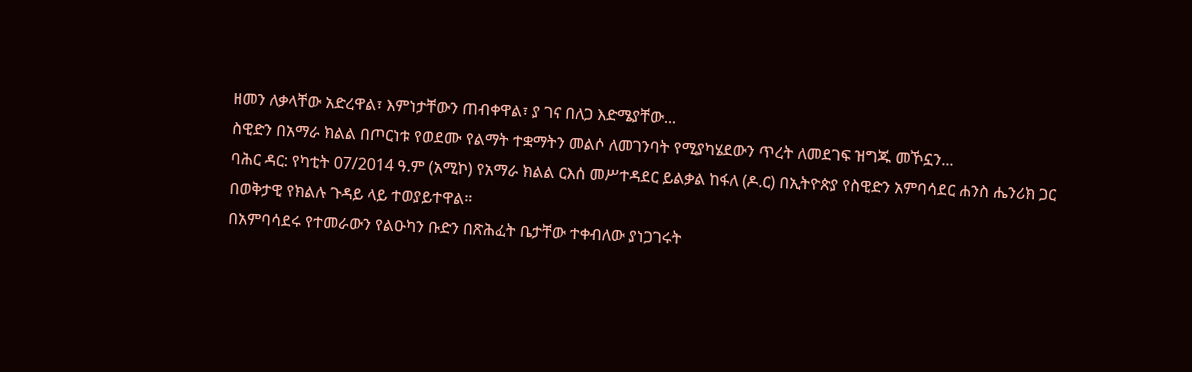ዘመን ለቃላቸው አድረዋል፣ እምነታቸውን ጠብቀዋል፣ ያ ገና በለጋ እድሜያቸው...
ስዊድን በአማራ ክልል በጦርነቱ የወደሙ የልማት ተቋማትን መልሶ ለመገንባት የሚያካሄደውን ጥረት ለመደገፍ ዝግጁ መኾኗን...
ባሕር ዳር: የካቲት 07/2014 ዓ.ም (አሚኮ) የአማራ ክልል ርእሰ መሥተዳደር ይልቃል ከፋለ (ዶ.ር) በኢትዮጵያ የስዊድን አምባሳደር ሐንስ ሔንሪክ ጋር በወቅታዊ የክልሉ ጉዳይ ላይ ተወያይተዋል።
በአምባሳደሩ የተመራውን የልዑካን ቡድን በጽሕፈት ቤታቸው ተቀብለው ያነጋገሩት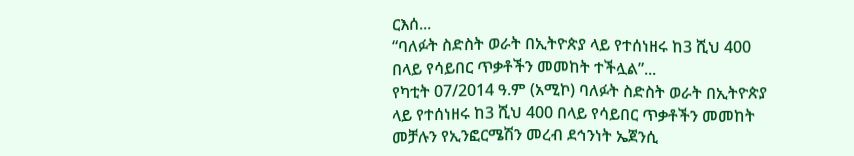ርእሰ...
“ባለፉት ስድስት ወራት በኢትዮጵያ ላይ የተሰነዘሩ ከ3 ሺህ 400 በላይ የሳይበር ጥቃቶችን መመከት ተችሏል”...
የካቲት 07/2014 ዓ.ም (አሚኮ) ባለፉት ስድስት ወራት በኢትዮጵያ ላይ የተሰነዘሩ ከ3 ሺህ 400 በላይ የሳይበር ጥቃቶችን መመከት መቻሉን የኢንፎርሜሽን መረብ ደኅንነት ኤጀንሲ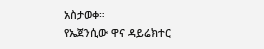አስታወቀ።
የኤጀንሲው ዋና ዳይሬክተር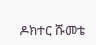ዶክተር ሹመቴ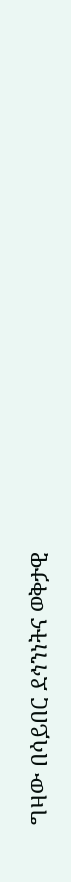ግዛው በሳይበር ደኅንነትና ወቅታዊ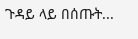ጉዳይ ላይ በሰጡት...